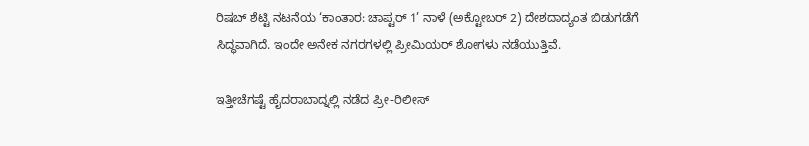ರಿಷಬ್ ಶೆಟ್ಟಿ ನಟನೆಯ ‘ಕಾಂತಾರ: ಚಾಪ್ಟರ್ 1’ ನಾಳೆ (ಅಕ್ಟೋಬರ್ 2) ದೇಶದಾದ್ಯಂತ ಬಿಡುಗಡೆಗೆ ಸಿದ್ಧವಾಗಿದೆ. ಇಂದೇ ಅನೇಕ ನಗರಗಳಲ್ಲಿ ಪ್ರೀಮಿಯರ್ ಶೋಗಳು ನಡೆಯುತ್ತಿವೆ.

ಇತ್ತೀಚೆಗಷ್ಟೆ ಹೈದರಾಬಾದ್ನಲ್ಲಿ ನಡೆದ ಪ್ರೀ-ರಿಲೀಸ್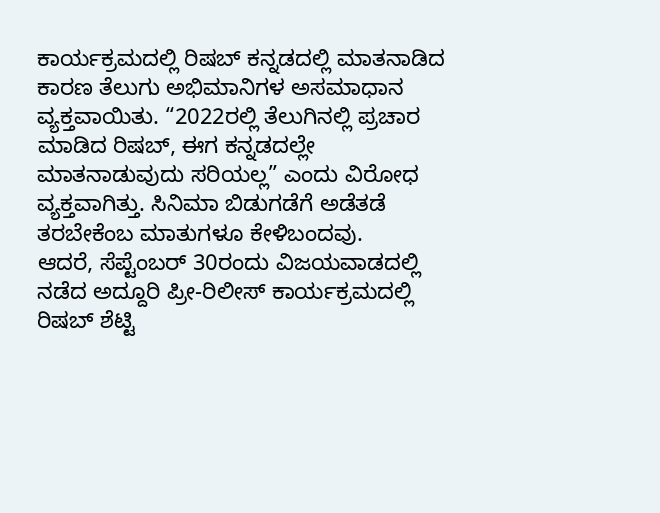ಕಾರ್ಯಕ್ರಮದಲ್ಲಿ ರಿಷಬ್ ಕನ್ನಡದಲ್ಲಿ ಮಾತನಾಡಿದ ಕಾರಣ ತೆಲುಗು ಅಭಿಮಾನಿಗಳ ಅಸಮಾಧಾನ ವ್ಯಕ್ತವಾಯಿತು. “2022ರಲ್ಲಿ ತೆಲುಗಿನಲ್ಲಿ ಪ್ರಚಾರ ಮಾಡಿದ ರಿಷಬ್, ಈಗ ಕನ್ನಡದಲ್ಲೇ ಮಾತನಾಡುವುದು ಸರಿಯಲ್ಲ” ಎಂದು ವಿರೋಧ ವ್ಯಕ್ತವಾಗಿತ್ತು. ಸಿನಿಮಾ ಬಿಡುಗಡೆಗೆ ಅಡೆತಡೆ ತರಬೇಕೆಂಬ ಮಾತುಗಳೂ ಕೇಳಿಬಂದವು.
ಆದರೆ, ಸೆಪ್ಟೆಂಬರ್ 30ರಂದು ವಿಜಯವಾಡದಲ್ಲಿ ನಡೆದ ಅದ್ದೂರಿ ಪ್ರೀ-ರಿಲೀಸ್ ಕಾರ್ಯಕ್ರಮದಲ್ಲಿ ರಿಷಬ್ ಶೆಟ್ಟಿ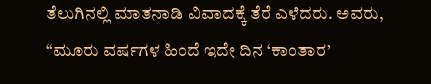ತೆಲುಗಿನಲ್ಲಿ ಮಾತನಾಡಿ ವಿವಾದಕ್ಕೆ ತೆರೆ ಎಳೆದರು. ಅವರು,
“ಮೂರು ವರ್ಷಗಳ ಹಿಂದೆ ಇದೇ ದಿನ ‘ಕಾಂತಾರ’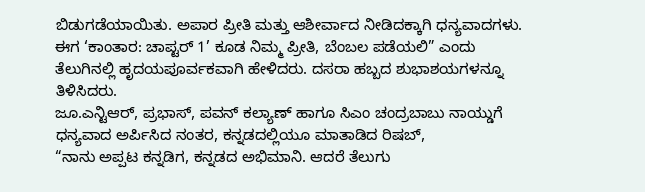ಬಿಡುಗಡೆಯಾಯಿತು. ಅಪಾರ ಪ್ರೀತಿ ಮತ್ತು ಆಶೀರ್ವಾದ ನೀಡಿದಕ್ಕಾಗಿ ಧನ್ಯವಾದಗಳು. ಈಗ ‘ಕಾಂತಾರ: ಚಾಪ್ಟರ್ 1’ ಕೂಡ ನಿಮ್ಮ ಪ್ರೀತಿ, ಬೆಂಬಲ ಪಡೆಯಲಿ” ಎಂದು ತೆಲುಗಿನಲ್ಲಿ ಹೃದಯಪೂರ್ವಕವಾಗಿ ಹೇಳಿದರು. ದಸರಾ ಹಬ್ಬದ ಶುಭಾಶಯಗಳನ್ನೂ ತಿಳಿಸಿದರು.
ಜೂ.ಎನ್ಟಿಆರ್, ಪ್ರಭಾಸ್, ಪವನ್ ಕಲ್ಯಾಣ್ ಹಾಗೂ ಸಿಎಂ ಚಂದ್ರಬಾಬು ನಾಯ್ಡುಗೆ ಧನ್ಯವಾದ ಅರ್ಪಿಸಿದ ನಂತರ, ಕನ್ನಡದಲ್ಲಿಯೂ ಮಾತಾಡಿದ ರಿಷಬ್,
“ನಾನು ಅಪ್ಪಟ ಕನ್ನಡಿಗ, ಕನ್ನಡದ ಅಭಿಮಾನಿ. ಆದರೆ ತೆಲುಗು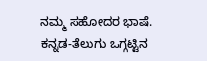ನಮ್ಮ ಸಹೋದರ ಭಾಷೆ. ಕನ್ನಡ-ತೆಲುಗು ಒಗ್ಗಟ್ಟಿನ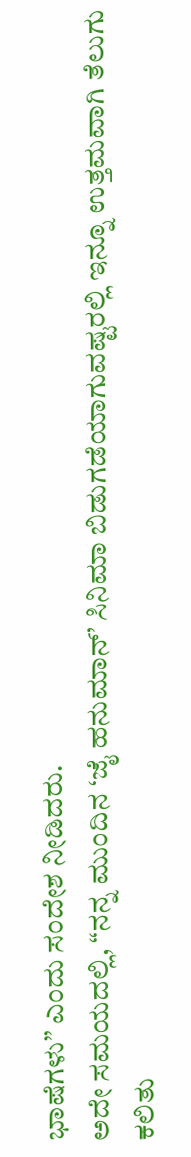ಭಾಷೆಗಳು” ಎಂದು ಸಂದೇಶ ನೀಡಿದರು.
ಅದೇ ಸಮಯದಲ್ಲಿ, “ನನ್ನ ಮುಂದಿನ ‘ಜೈ ಹನುಮಾನ್’ ಸಿನಿಮಾ ಬಿಡುಗಡೆಯಾಗುವಷ್ಟರಲ್ಲಿ ಇನ್ನೂ ಉತ್ತಮವಾಗಿ ತೆಲುಗು ಕಲಿತು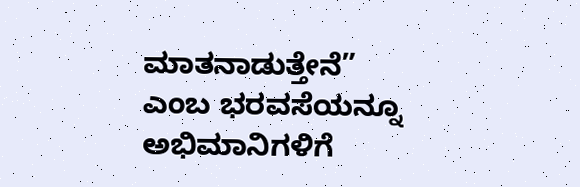ಮಾತನಾಡುತ್ತೇನೆ” ಎಂಬ ಭರವಸೆಯನ್ನೂ ಅಭಿಮಾನಿಗಳಿಗೆ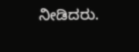ನೀಡಿದರು.